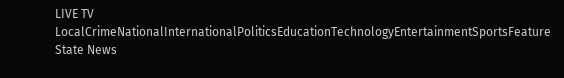LIVE TV LocalCrimeNationalInternationalPoliticsEducationTechnologyEntertainmentSportsFeature
State News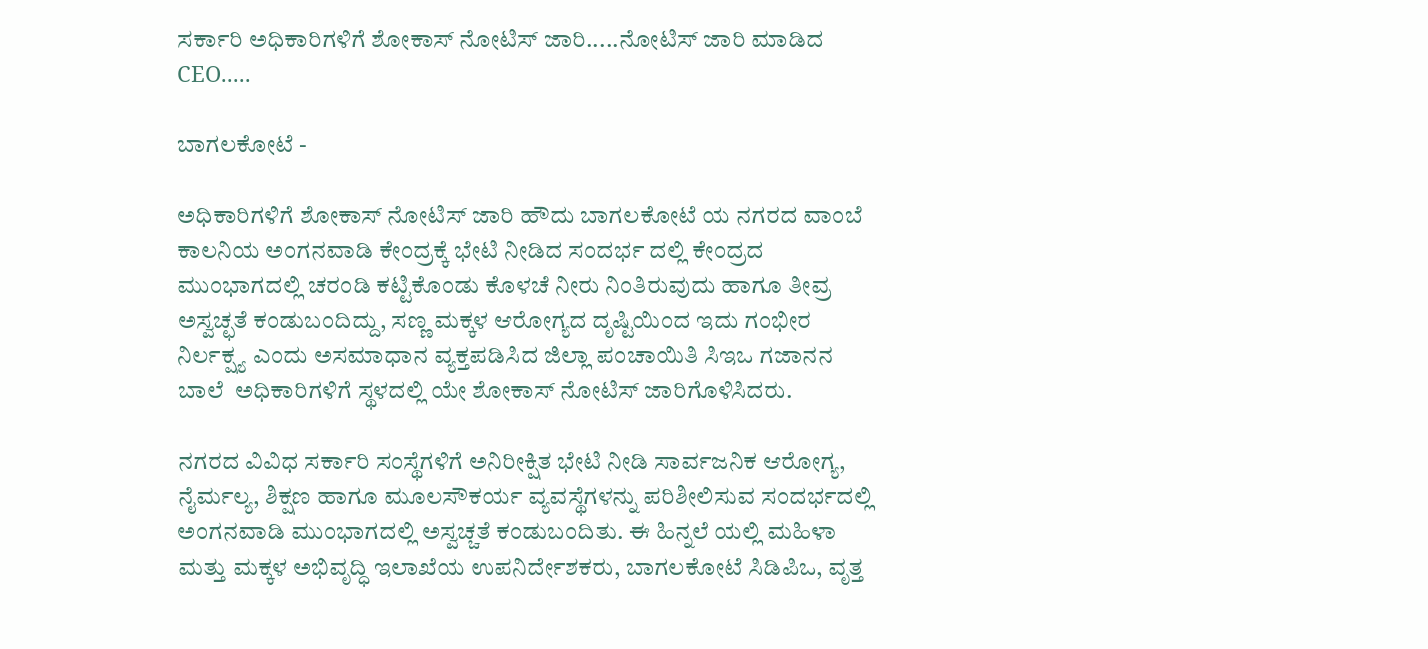ಸರ್ಕಾರಿ ಅಧಿಕಾರಿಗಳಿಗೆ ಶೋಕಾಸ್ ನೋಟಿಸ್ ಜಾರಿ.....ನೋಟಿಸ್ ಜಾರಿ ಮಾಡಿದ CEO.....

ಬಾಗಲಕೋಟೆ -

ಅಧಿಕಾರಿಗಳಿಗೆ ಶೋಕಾಸ್ ನೋಟಿಸ್ ಜಾರಿ ಹೌದು ಬಾಗಲಕೋಟೆ ಯ ನಗರದ ವಾಂಬೆ ಕಾಲನಿಯ ಅಂಗನವಾಡಿ ಕೇಂದ್ರಕ್ಕೆ ಭೇಟಿ ನೀಡಿದ ಸಂದರ್ಭ ದಲ್ಲಿ ಕೇಂದ್ರದ ಮುಂಭಾಗದಲ್ಲಿ ಚರಂಡಿ ಕಟ್ಟಿಕೊಂಡು ಕೊಳಚೆ ನೀರು ನಿಂತಿರುವುದು ಹಾಗೂ ತೀವ್ರ ಅಸ್ವಚ್ಛತೆ ಕಂಡುಬಂದಿದ್ದು, ಸಣ್ಣ ಮಕ್ಕಳ ಆರೋಗ್ಯದ ದೃಷ್ಟಿಯಿಂದ ಇದು ಗಂಭೀರ ನಿರ್ಲಕ್ಷ್ಯ ಎಂದು ಅಸಮಾಧಾನ ವ್ಯಕ್ತಪಡಿಸಿದ ಜಿಲ್ಲಾ ಪಂಚಾಯಿತಿ ಸಿಇಒ ಗಜಾನನ ಬಾಲೆ  ಅಧಿಕಾರಿಗಳಿಗೆ ಸ್ಥಳದಲ್ಲಿ ಯೇ ಶೋಕಾಸ್ ನೋಟಿಸ್ ಜಾರಿಗೊಳಿಸಿದರು.

ನಗರದ ವಿವಿಧ ಸರ್ಕಾರಿ ಸಂಸ್ಥೆಗಳಿಗೆ ಅನಿರೀಕ್ಷಿತ ಭೇಟಿ ನೀಡಿ ಸಾರ್ವಜನಿಕ ಆರೋಗ್ಯ, ನೈರ್ಮಲ್ಯ, ಶಿಕ್ಷಣ ಹಾಗೂ ಮೂಲಸೌಕರ್ಯ ವ್ಯವಸ್ಥೆಗಳನ್ನು ಪರಿಶೀಲಿಸುವ ಸಂದರ್ಭದಲ್ಲಿ ಅಂಗನವಾಡಿ ಮುಂಭಾಗದಲ್ಲಿ ಅಸ್ವಚ್ಚತೆ ಕಂಡುಬಂದಿತು. ಈ ಹಿನ್ನಲೆ ಯಲ್ಲಿ ಮಹಿಳಾ ಮತ್ತು ಮಕ್ಕಳ ಅಭಿವೃದ್ಧಿ ಇಲಾಖೆಯ ಉಪನಿರ್ದೇಶಕರು, ಬಾಗಲಕೋಟೆ ಸಿಡಿಪಿಒ, ವೃತ್ತ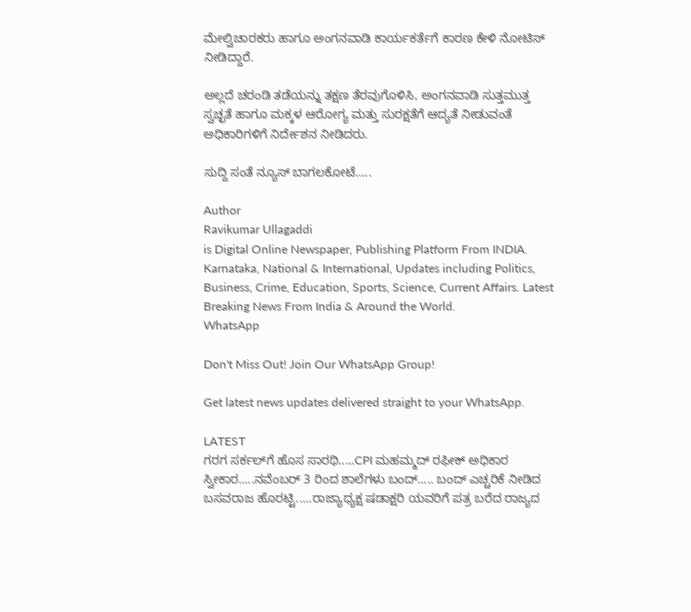ಮೇಲ್ವಿಚಾರಕರು ಹಾಗೂ ಅಂಗನವಾಡಿ ಕಾರ್ಯಕರ್ತೆಗೆ ಕಾರಣ ಕೇಳಿ ನೋಟಿಸ್ ನೀಡಿದ್ದಾರೆ.

ಅಲ್ಲದೆ ಚರಂಡಿ ತಡೆಯನ್ನು ತಕ್ಷಣ ತೆರವುಗೊಳಿಸಿ, ಅಂಗನವಾಡಿ ಸುತ್ತಮುತ್ತ ಸ್ವಚ್ಛತೆ ಹಾಗೂ ಮಕ್ಕಳ ಆರೋಗ್ಯ ಮತ್ತು ಸುರಕ್ಷತೆಗೆ ಆದ್ಯತೆ ನೀಡುವಂತೆ ಅಧಿಕಾರಿಗಳಿಗೆ ನಿರ್ದೇಶನ ನೀಡಿದರು.

ಸುದ್ದಿ ಸಂತೆ ನ್ಯೂಸ್ ಬಾಗಲಕೋಟೆ.....

Author
Ravikumar Ullagaddi
is Digital Online Newspaper, Publishing Platform From INDIA. Karnataka, National & International, Updates including Politics, Business, Crime, Education, Sports, Science, Current Affairs. Latest Breaking News From India & Around the World.
WhatsApp

Don't Miss Out! Join Our WhatsApp Group!

Get latest news updates delivered straight to your WhatsApp.

LATEST
ಗರಗ ಸರ್ಕಲ್‌ಗೆ ಹೊಸ ಸಾರಥಿ.....CPI ಮಹಮ್ಮದ್ ರಫೀಕ್ ಅಧಿಕಾರ ಸ್ವೀಕಾರ.....ನವೆಂಬರ್ 3 ರಿಂದ ಶಾಲೆಗಳು ಬಂದ್..... ಬಂದ್ ಎಚ್ಚರಿಕೆ ನೀಡಿದ ಬಸವರಾಜ ಹೊರಟ್ಟಿ.....ರಾಜ್ಯಾಧ್ಯಕ್ಷ ಷಡಾಕ್ಷರಿ ಯವರಿಗೆ ಪತ್ರ ಬರೆದ ರಾಜ್ಯದ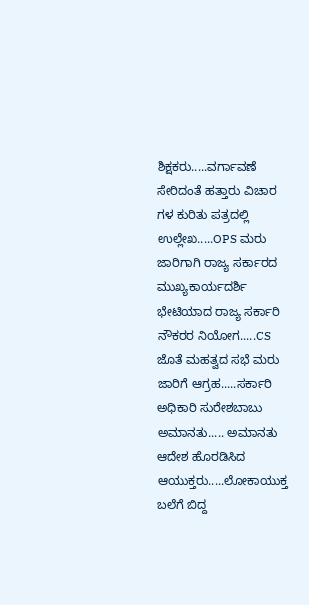ಶಿಕ್ಷಕರು.....ವರ್ಗಾವಣೆ ಸೇರಿದಂತೆ ಹತ್ತಾರು ವಿಚಾರ ಗಳ ಕುರಿತು ಪತ್ರದಲ್ಲಿ ಉಲ್ಲೇಖ.....OPS ಮರು ಜಾರಿಗಾಗಿ ರಾಜ್ಯ ಸರ್ಕಾರದ ಮುಖ್ಯಕಾರ್ಯದರ್ಶಿ ಭೇಟಿಯಾದ ರಾಜ್ಯ ಸರ್ಕಾರಿ ನೌಕರರ ನಿಯೋಗ.....CS ಜೊತೆ ಮಹತ್ವದ ಸಭೆ ಮರು ಜಾರಿಗೆ ಆಗ್ರಹ.....ಸರ್ಕಾರಿ ಅಧಿಕಾರಿ ಸುರೇಶಬಾಬು‌ ಅಮಾನತು..... ಅಮಾನತು ಆದೇಶ ಹೊರಡಿಸಿದ‌ ಆಯುಕ್ತರು.....ಲೋಕಾಯುಕ್ತ ಬಲೆಗೆ ಬಿದ್ದ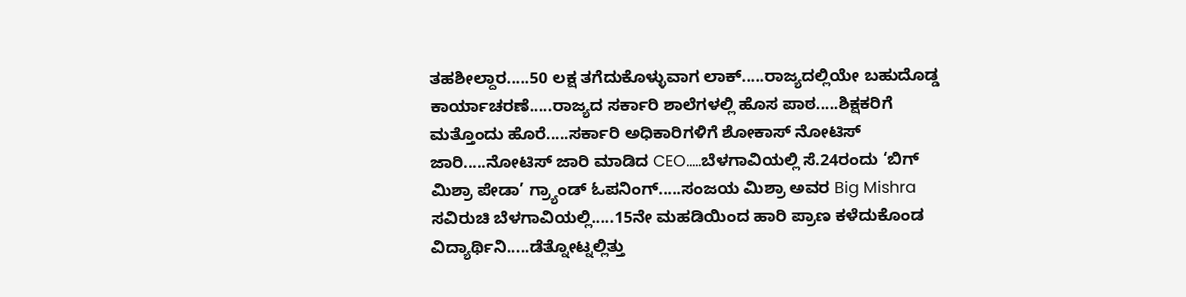ತಹಶೀಲ್ದಾರ.....50 ಲಕ್ಷ ತಗೆದುಕೊಳ್ಳುವಾಗ ಲಾಕ್.....ರಾಜ್ಯದಲ್ಲಿಯೇ ಬಹುದೊಡ್ಡ ಕಾರ್ಯಾಚರಣೆ.....ರಾಜ್ಯದ ಸರ್ಕಾರಿ ಶಾಲೆಗಳಲ್ಲಿ ಹೊಸ ಪಾಠ.....ಶಿಕ್ಷಕರಿಗೆ ಮತ್ತೊಂದು ಹೊರೆ.....ಸರ್ಕಾರಿ ಅಧಿಕಾರಿಗಳಿಗೆ ಶೋಕಾಸ್ ನೋಟಿಸ್ ಜಾರಿ.....ನೋಟಿಸ್ ಜಾರಿ ಮಾಡಿದ CEO.....ಬೆಳಗಾವಿಯಲ್ಲಿ ಸೆ.24ರಂದು ‘ಬಿಗ್ ಮಿಶ್ರಾ ಪೇಡಾ’ ಗ್ರ್ಯಾಂಡ್ ಓಪನಿಂಗ್.....ಸಂಜಯ ಮಿಶ್ರಾ ಅವರ Big Mishra ಸವಿರುಚಿ ಬೆಳಗಾವಿಯಲ್ಲಿ.....15ನೇ ಮಹಡಿಯಿಂದ ಹಾರಿ ಪ್ರಾಣ ಕಳೆದುಕೊಂಡ ವಿದ್ಯಾರ್ಥಿನಿ.....ಡೆತ್ನೋಟ್ನಲ್ಲಿತ್ತು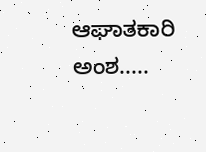ಆಘಾತಕಾರಿ ಅಂಶ.....